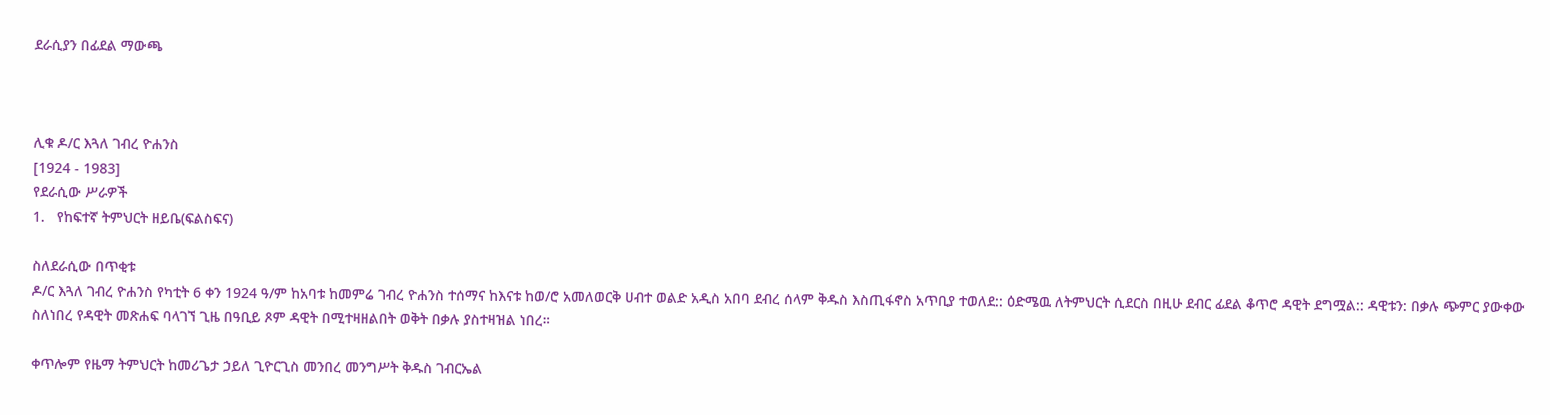ደራሲያን በፊደል ማውጫ



ሊቁ ዶ/ር እጓለ ገብረ ዮሐንስ
[1924 - 1983]
የደራሲው ሥራዎች
1.   የከፍተኛ ትምህርት ዘይቤ(ፍልስፍና)

ስለደራሲው በጥቂቱ
ዶ/ር እጓለ ገብረ ዮሐንስ የካቲት 6 ቀን 1924 ዓ/ም ከአባቱ ከመምሬ ገብረ ዮሐንስ ተሰማና ከእናቱ ከወ/ሮ አመለወርቅ ሀብተ ወልድ አዲስ አበባ ደብረ ሰላም ቅዱስ እስጢፋኖስ አጥቢያ ተወለደ:: ዕድሜዉ ለትምህርት ሲደርስ በዚሁ ደብር ፊደል ቆጥሮ ዳዊት ደግሟል:: ዳዊቱን: በቃሉ ጭምር ያውቀው ስለነበረ የዳዊት መጽሐፍ ባላገኘ ጊዜ በዓቢይ ጾም ዳዊት በሚተዛዘልበት ወቅት በቃሉ ያስተዛዝል ነበረ።

ቀጥሎም የዜማ ትምህርት ከመሪጌታ ኃይለ ጊዮርጊስ መንበረ መንግሥት ቅዱስ ገብርኤል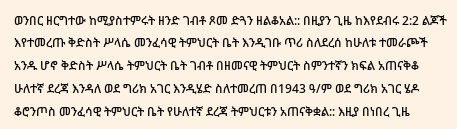ወንበር ዘርግተው ከሚያስተምሩት ዘንድ ገብቶ ጾመ ድጓን ዘልቆአል:: በዚያን ጊዜ ከእየደብሩ 2:2 ልጆች እየተመረጡ ቅድስት ሥላሴ መንፈሳዊ ትምህርት ቤት እንዲገቡ ጥሪ ስለደረሰ ከሁለቱ ተመራጮች አንዱ ሆኖ ቅድስት ሥላሴ ትምህርት ቤት ገብቶ በዘመናዊ ትምህርት ስምንተኛን ክፍል አጠናቅቆ ሁለተኛ ደረጃ እንዳለ ወደ ግሪክ አገር እንዲሄድ ስለተመረጠ በ1943 ዓ/ም ወደ ግሪክ አገር ሄዶ ቆሮንጦስ መንፈሳዊ ትምህርት ቤት የሁለተኛ ደረጃ ትምህርቱን አጠናቅቋል:: እዚያ በነበረ ጊዜ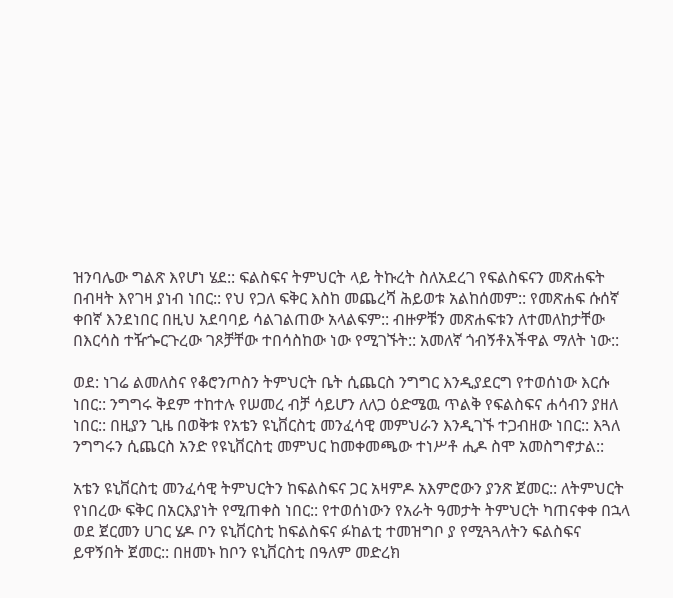ዝንባሌው ግልጽ እየሆነ ሄደ:: ፍልስፍና ትምህርት ላይ ትኩረት ስለአደረገ የፍልስፍናን መጽሐፍት በብዛት እየገዛ ያነብ ነበር:: የህ የጋለ ፍቅር እስከ መጨረሻ ሕይወቱ አልከሰመም:: የመጽሐፍ ሱሰኛ ቀበኛ እንደነበር በዚህ አደባባይ ሳልገልጠው አላልፍም:: ብዙዎቹን መጽሐፍቱን ለተመለከታቸው በእርሳስ ተዥጐርጉረው ገጾቻቸው ተበሳስከው ነው የሚገኙት:: አመለኛ ጎብኝቶአችዋል ማለት ነው::

ወደ: ነገሬ ልመለስና የቆሮንጦስን ትምህርት ቤት ሲጨርስ ንግግር እንዲያደርግ የተወሰነው እርሱ ነበር:: ንግግሩ ቅደም ተከተሉ የሠመረ ብቻ ሳይሆን ለለጋ ዕድሜዉ ጥልቅ የፍልስፍና ሐሳብን ያዘለ ነበር:: በዚያን ጊዜ በወቅቱ የአቴን ዩኒቨርስቲ መንፈሳዊ መምህራን እንዲገኙ ተጋብዘው ነበር:: እጓለ ንግግሩን ሲጨርስ አንድ የዩኒቨርስቲ መምህር ከመቀመጫው ተነሥቶ ሒዶ ስሞ አመስግኖታል::

አቴን ዩኒቨርስቲ መንፈሳዊ ትምህርትን ከፍልስፍና ጋር አዛምዶ አእምሮውን ያንጽ ጀመር:: ለትምህርት የነበረው ፍቅር በአርእያነት የሚጠቀስ ነበር:: የተወሰነውን የአራት ዓመታት ትምህርት ካጠናቀቀ በኋላ ወደ ጀርመን ሀገር ሄዶ ቦን ዩኒቨርስቲ ከፍልስፍና ፉከልቲ ተመዝግቦ ያ የሚጓጓለትን ፍልስፍና ይዋኝበት ጀመር:: በዘመኑ ከቦን ዩኒቨርስቲ በዓለም መድረክ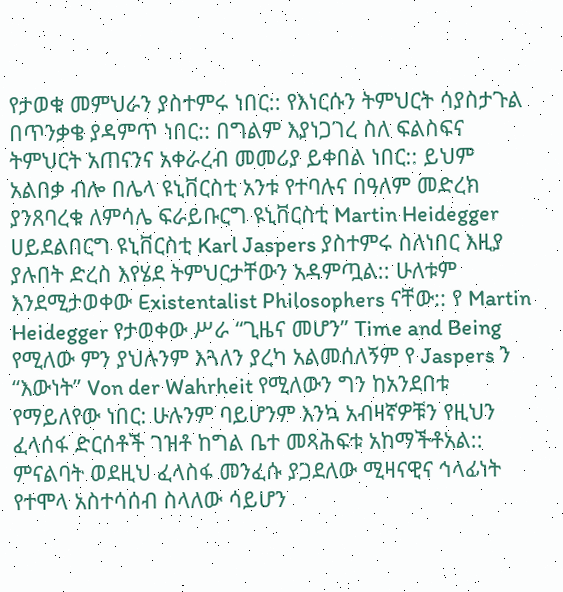የታወቁ መምህራን ያስተምሩ ነበር:: የእነርሱን ትምህርት ሳያስታጉል በጥንቃቄ ያዳምጥ ነበር:: በግልም እያነጋገረ ስለ ፍልስፍና ትምህርት አጠናንና አቀራረብ መመሪያ ይቀበል ነበር:: ይህም አልበቃ ብሎ በሌላ ዩኒቨርስቲ አንቱ የተባሉና በዓለም መድረክ ያንጸባረቁ ለምሳሌ ፍራይቡርግ ዩኒቨርስቲ Martin Heidegger ሀይደልበርግ ዩኒቨርስቲ Karl Jaspers ያስተምሩ ስለነበር እዚያ ያሉበት ድረስ እየሄደ ትምህርታቸውን አዳምጧል:: ሁለቱም እንደሚታወቀው Existentalist Philosophers ናቸው:: የ Martin Heidegger የታወቀው ሥራ “ጊዜና መሆን” Time and Being የሚለው ምን ያህሉንም እጓለን ያረካ አልመሰለኝም የ Jaspers ን “እውነት” Von der Wahrheit የሚለውን ግን ከአንደበቱ የማይለየው ነበር: ሁሉንም ባይሆንም እንኳ አብዛኛዎቹን የዚህን ፈላሰፋ ድርሰቶች ገዝቶ ከግል ቤተ መጻሕፍቱ አከማችቶአል:: ምናልባት ወደዚህ ፈላስፋ መንፈሱ ያጋደለው ሚዛናዊና ኅላፊነት የተሞላ አስተሳሰብ ስላለው ሳይሆን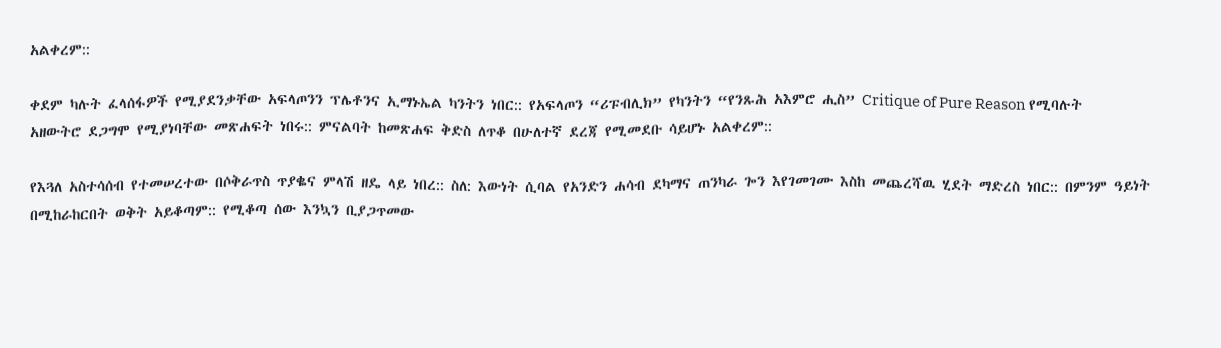አልቀረም::

ቀደም ካሉት ፈላሰፋዎች የሚያደንቃቸው አፍላጦንን ፕሌቶንና ኢማኑኤል ካንትን ነበር:: የአፍላጦን “ሪፑብሊክ” የካንትን “የንጹሕ አእምሮ ሒስ” Critique of Pure Reason የሚባሉት አዘውትሮ ደጋግሞ የሚያነባቸው መጽሐፍት ነበሩ:: ምናልባት ከመጽሐፍ ቅድስ ለጥቆ በሁለተኛ ደረጃ የሚመደቡ ሳይሆኑ አልቀረም::

የእጓለ አስተሳሰብ የተመሠረተው በሶቅራጥስ ጥያቈና ምላሽ ዘዴ ላይ ነበረ:: ስለ: እውነት ሲባል የአንድን ሐሳብ ደካማና ጠንካራ ጐን እየገመገሙ እስከ መጨረሻዉ ሂደት ማድረስ ነበር:: በምንም ዓይነት በሚከራከርበት ወቅት አይቆጣም:: የሚቆጣ ሰው እንኳን ቢያጋጥመው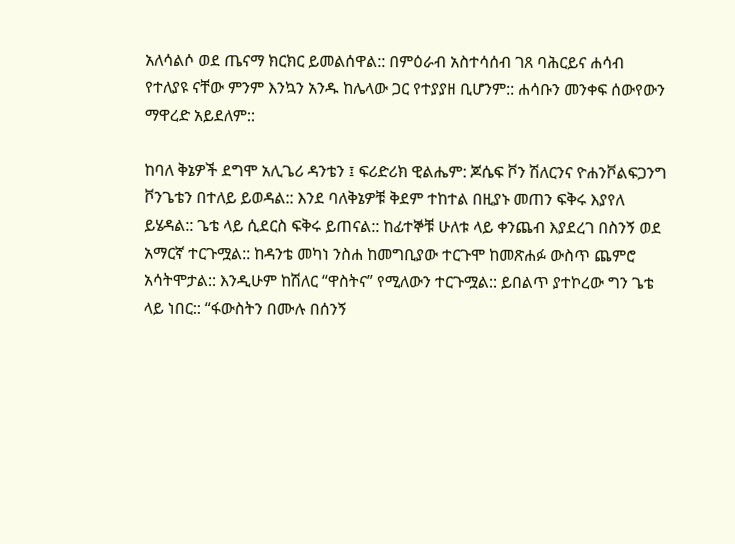አለሳልሶ ወደ ጤናማ ክርክር ይመልሰዋል:: በምዕራብ አስተሳሰብ ገጸ ባሕርይና ሐሳብ የተለያዩ ናቸው ምንም እንኳን አንዱ ከሌላው ጋር የተያያዘ ቢሆንም:: ሐሳቡን መንቀፍ ሰውየውን ማዋረድ አይደለም::

ከባለ ቅኔዎች ደግሞ አሊጌሪ ዳንቴን ፤ ፍሪድሪክ ዊልሔም: ጆሴፍ ቮን ሽለርንና ዮሐንቮልፍጋንግ ቮንጌቴን በተለይ ይወዳል:: እንደ ባለቅኔዎቹ ቅደም ተከተል በዚያኑ መጠን ፍቅሩ እያየለ ይሄዳል:: ጌቴ ላይ ሲደርስ ፍቅሩ ይጠናል:: ከፊተኞቹ ሁለቱ ላይ ቀንጨብ እያደረገ በስንኝ ወደ አማርኛ ተርጉሟል:: ከዳንቴ መካነ ንስሐ ከመግቢያው ተርጉሞ ከመጽሐፉ ውስጥ ጨምሮ አሳትሞታል:: እንዲሁም ከሽለር “ዋስትና” የሚለውን ተርጉሟል:: ይበልጥ ያተኮረው ግን ጌቴ ላይ ነበር:: “ፋውስትን በሙሉ በሰንኝ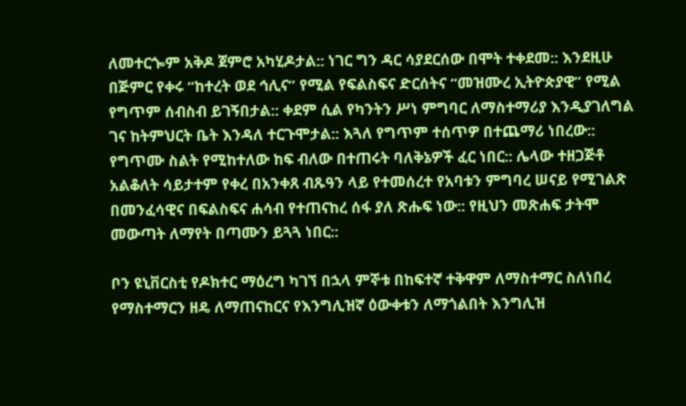ለመተርጐም አቅዶ ጀምሮ አካሂዶታል:: ነገር ግን ዳር ሳያደርሰው በሞት ተቀደመ:: እንደዚሁ በጅምር የቀሩ “ከተረት ወደ ኅሊና” የሚል የፍልስፍና ድርሰትና “መዝሙረ ኢትዮጵያዊ” የሚል የግጥም ሰብስብ ይገኝበታል:: ቀደም ሲል የካንትን ሥነ ምግባር ለማስተማሪያ እንዲያገለግል ገና ከትምህርት ቤት እንዳለ ተርጉሞታል:: እጓለ የግጥም ተሰጥዎ በተጨማሪ ነበረው:: የግጥሙ ስልት የሚከተለው ከፍ ብለው በተጠሩት ባለቅኔዎች ፈር ነበር:: ሌላው ተዘጋጅቶ አልቆለት ሳይታተም የቀረ በአንቀጸ ብጹዓን ላይ የተመሰረተ የአባቱን ምግባረ ሠናይ የሚገልጽ በመንፈሳዊና በፍልስፍና ሐሳብ የተጠናከረ ሰፋ ያለ ጽሑፍ ነው:: የዚህን መጽሐፍ ታትሞ መውጣት ለማየት በጣሙን ይጓጓ ነበር::

ቦን ዩኒቨርስቲ የዶክተር ማዕረግ ካገኘ በኋላ ምኞቱ በከፍተኛ ተቅዋም ለማስተማር ስለነበረ የማስተማርን ዘዴ ለማጠናከርና የእንግሊዝኛ ዕውቀቱን ለማጎልበት እንግሊዝ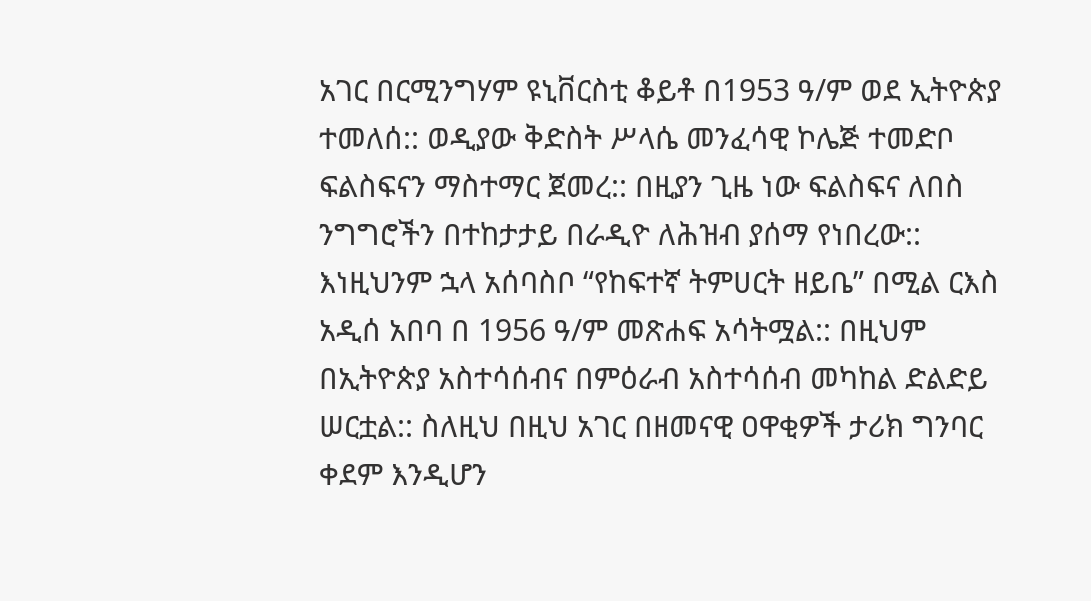አገር በርሚንግሃም ዩኒቨርስቲ ቆይቶ በ1953 ዓ/ም ወደ ኢትዮጵያ ተመለሰ:: ወዲያው ቅድስት ሥላሴ መንፈሳዊ ኮሌጅ ተመድቦ ፍልስፍናን ማስተማር ጀመረ:: በዚያን ጊዜ ነው ፍልስፍና ለበስ ንግግሮችን በተከታታይ በራዲዮ ለሕዝብ ያሰማ የነበረው:: እነዚህንም ኋላ አሰባስቦ “የከፍተኛ ትምሀርት ዘይቤ” በሚል ርእስ አዲሰ አበባ በ 1956 ዓ/ም መጽሐፍ አሳትሟል:: በዚህም በኢትዮጵያ አስተሳሰብና በምዕራብ አስተሳሰብ መካከል ድልድይ ሠርቷል:: ስለዚህ በዚህ አገር በዘመናዊ ዐዋቂዎች ታሪክ ግንባር ቀደም እንዲሆን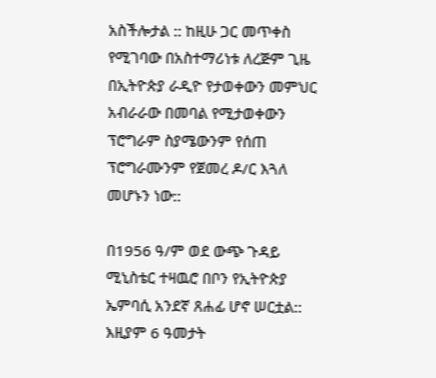አስችሎታል :: ከዚሁ ጋር መጥቀስ የሚገባው በአስተማሪነቱ ለረጅም ጊዜ በኢትዮጵያ ራዲዮ የታወቀውን መምህር አብራራው በመባል የሚታወቀውን ፕሮግራም ስያሜውንም የሰጠ ፕሮግራሙንም የጀመረ ዶ/ር እጓለ መሆኑን ነው::

በ1956 ዓ/ም ወደ ውጭ ጉዳይ ሚኒስቴር ተዛዉሮ በቦን የኢትዮጵያ ኤምባሲ አንደኛ ጸሐፊ ሆኖ ሠርቷል:: እዚያም 6 ዓመታት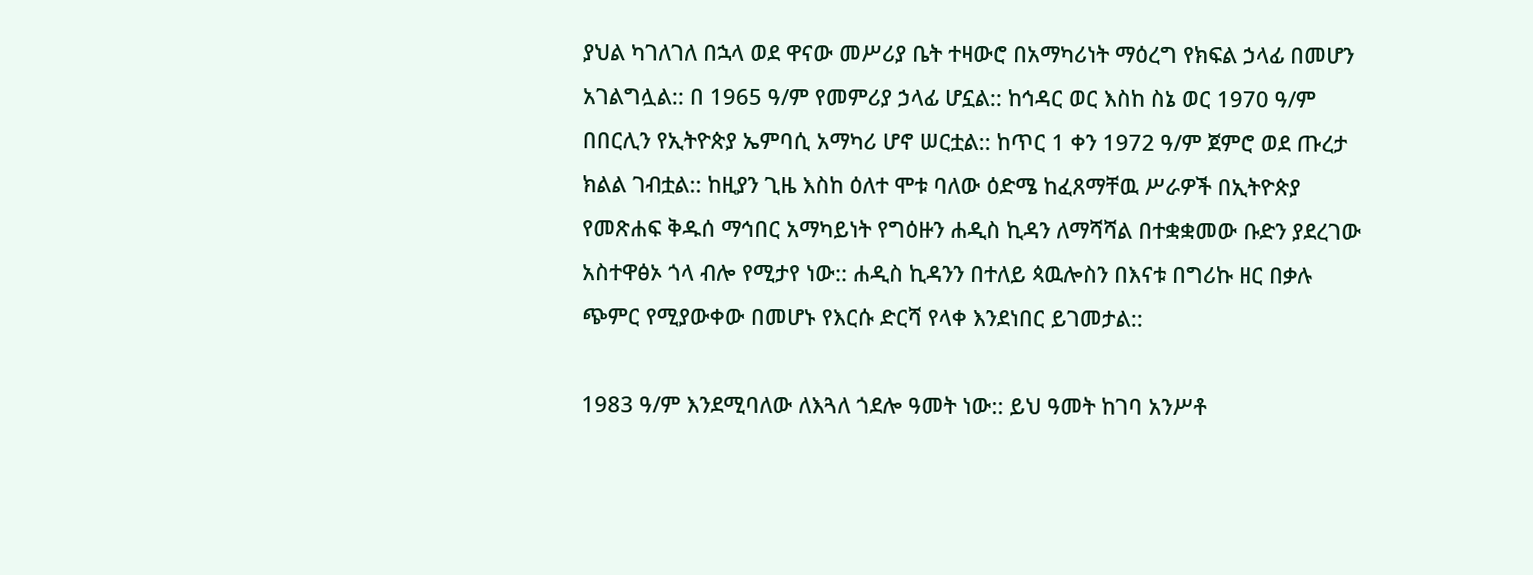ያህል ካገለገለ በኋላ ወደ ዋናው መሥሪያ ቤት ተዛውሮ በአማካሪነት ማዕረግ የክፍል ኃላፊ በመሆን አገልግሏል:: በ 1965 ዓ/ም የመምሪያ ኃላፊ ሆኗል:: ከኅዳር ወር እስከ ስኔ ወር 1970 ዓ/ም በበርሊን የኢትዮጵያ ኤምባሲ አማካሪ ሆኖ ሠርቷል:: ከጥር 1 ቀን 1972 ዓ/ም ጀምሮ ወደ ጡረታ ክልል ገብቷል:: ከዚያን ጊዜ እስከ ዕለተ ሞቱ ባለው ዕድሜ ከፈጸማቸዉ ሥራዎች በኢትዮጵያ የመጽሐፍ ቅዱሰ ማኅበር አማካይነት የግዕዙን ሐዲስ ኪዳን ለማሻሻል በተቋቋመው ቡድን ያደረገው አስተዋፅኦ ጎላ ብሎ የሚታየ ነው:: ሐዲስ ኪዳንን በተለይ ጳዉሎስን በእናቱ በግሪኩ ዘር በቃሉ ጭምር የሚያውቀው በመሆኑ የእርሱ ድርሻ የላቀ እንደነበር ይገመታል::

1983 ዓ/ም እንደሚባለው ለእጓለ ጎደሎ ዓመት ነው:: ይህ ዓመት ከገባ አንሥቶ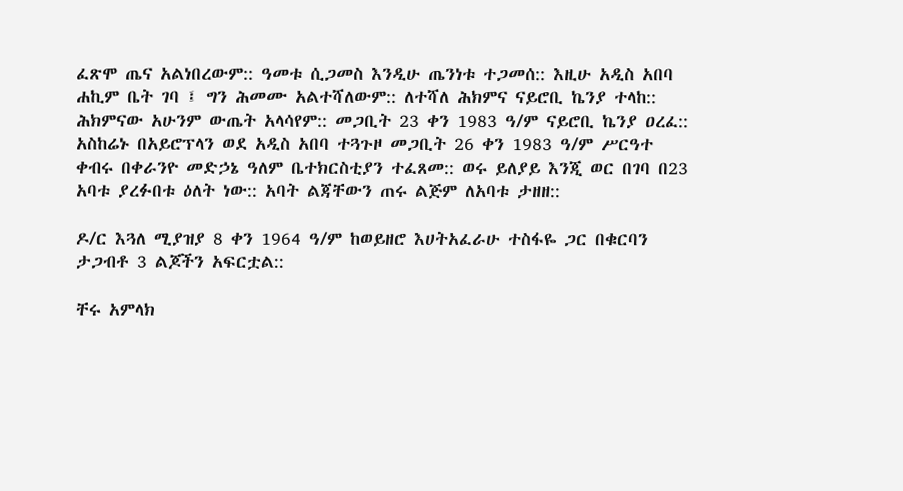ፈጽሞ ጤና አልነበረውም:: ዓመቱ ሲጋመስ እንዲሁ ጤንነቱ ተጋመሰ:: እዚሁ አዲስ አበባ ሐኪም ቤት ገባ ፤ ግን ሕመሙ አልተሻለውም:: ለተሻለ ሕክምና ናይሮቢ ኬንያ ተላከ:: ሕክምናው አሁንም ውጤት አላሳየም:: መጋቢት 23 ቀን 1983 ዓ/ም ናይሮቢ ኬንያ ዐረፈ:: አስከሬኑ በአይሮፕላን ወደ አዲስ አበባ ተጓጉዞ መጋቢት 26 ቀን 1983 ዓ/ም ሥርዓተ ቀብሩ በቀራንዮ መድኃኔ ዓለም ቤተክርስቲያን ተፈጸመ:: ወሩ ይለያይ እንጂ ወር በገባ በ23 አባቱ ያረፉበቱ ዕለት ነው:: አባት ልጃቸውን ጠሩ ልጅም ለአባቱ ታዘዘ::

ዶ/ር እጓለ ሚያዝያ 8 ቀን 1964 ዓ/ም ከወይዘሮ እሀትአፈራሁ ተስፋዬ ጋር በቁርባን ታጋብቶ 3 ልጆችን አፍርቷል::

ቸሩ አምላክ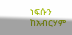ነፍሱን ከአብርሃም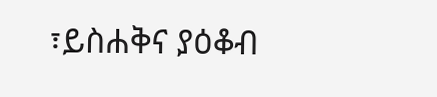፣ይስሐቅና ያዕቆብ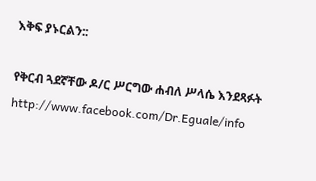እቅፍ ያኑርልን::

የቅርብ ጓደኛቸው ዶ/ር ሥርግው ሐብለ ሥላሴ እንደጻፉት http://www.facebook.com/Dr.Eguale/info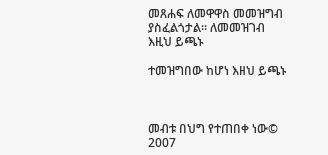መጸሐፍ ለመዋዋስ መመዝግብ ያስፈልጎታል። ለመመዝገብ እዚህ ይጫኑ

ተመዝግበው ከሆነ እዘህ ይጫኑ



መብቱ በህግ የተጠበቀ ነው© 2007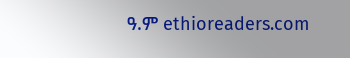ዓ.ም ethioreaders.com